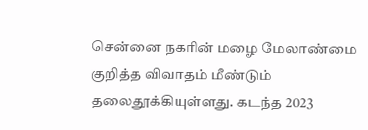சென்னை நகரின் மழை மேலாண்மை குறித்த விவாதம் மீண்டும் தலைதூக்கியுள்ளது. கடந்த 2023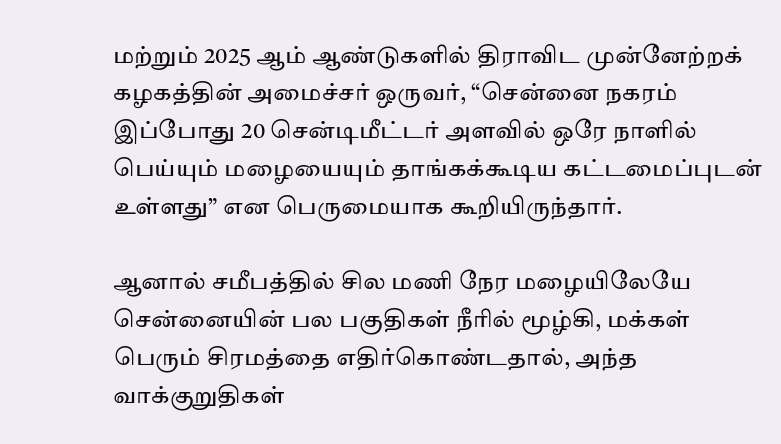மற்றும் 2025 ஆம் ஆண்டுகளில் திராவிட முன்னேற்றக் கழகத்தின் அமைச்சர் ஒருவர், “சென்னை நகரம் இப்போது 20 சென்டிமீட்டர் அளவில் ஒரே நாளில் பெய்யும் மழையையும் தாங்கக்கூடிய கட்டமைப்புடன் உள்ளது” என பெருமையாக கூறியிருந்தார்.

ஆனால் சமீபத்தில் சில மணி நேர மழையிலேயே சென்னையின் பல பகுதிகள் நீரில் மூழ்கி, மக்கள் பெரும் சிரமத்தை எதிர்கொண்டதால், அந்த வாக்குறுதிகள்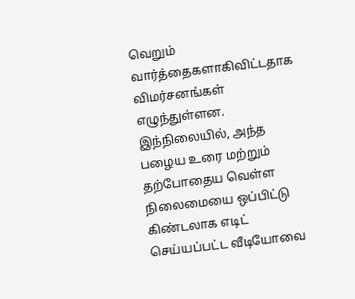வெறும் வார்த்தைகளாகிவிட்டதாக விமர்சனங்கள் எழுந்துள்ளன.
இந்நிலையில், அந்த பழைய உரை மற்றும் தற்போதைய வெள்ள நிலைமையை ஒப்பிட்டு கிண்டலாக எடிட் செய்யப்பட்ட வீடியோவை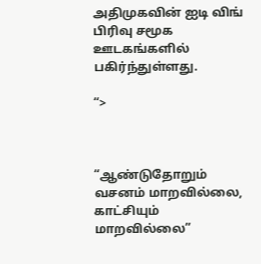அதிமுகவின் ஐடி விங் பிரிவு சமூக ஊடகங்களில் பகிர்ந்துள்ளது.

“>



“ஆண்டுதோறும் வசனம் மாறவில்லை, காட்சியும் மாறவில்லை”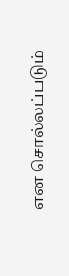என சொல்லப்படும்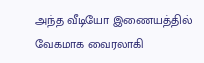அந்த வீடியோ இணையத்தில் வேகமாக வைரலாகி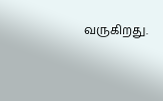வருகிறது.